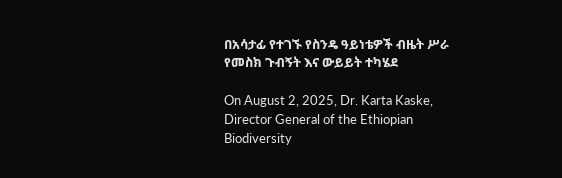በአሳታፊ የተገኙ የስንዴ ዓይነቴዎች ብዜት ሥራ የመስክ ጉብኝት እና ውይይት ተካሄደ

On August 2, 2025, Dr. Karta Kaske, Director General of the Ethiopian Biodiversity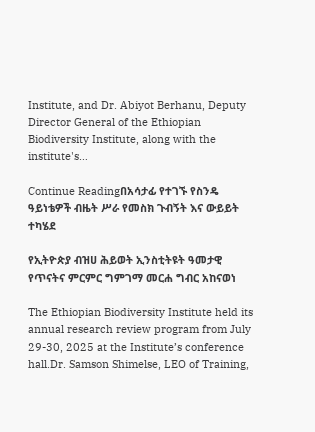Institute, and Dr. Abiyot Berhanu, Deputy Director General of the Ethiopian Biodiversity Institute, along with the institute's…

Continue Readingበአሳታፊ የተገኙ የስንዴ ዓይነቴዎች ብዜት ሥራ የመስክ ጉብኝት እና ውይይት ተካሄደ

የኢትዮጵያ ብዝሀ ሕይወት ኢንስቲትዩት ዓመታዊ የጥናትና ምርምር ግምገማ መርሐ ግብር አከናወነ

The Ethiopian Biodiversity Institute held its annual research review program from July 29-30, 2025 at the Institute’s conference hall.Dr. Samson Shimelse, LEO of Training,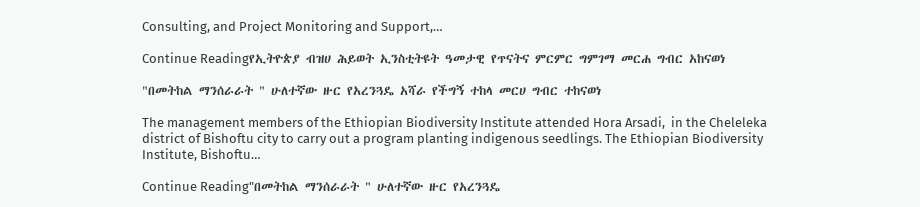Consulting, and Project Monitoring and Support,…

Continue Readingየኢትዮጵያ ብዝሀ ሕይወት ኢንስቲትዩት ዓመታዊ የጥናትና ምርምር ግምገማ መርሐ ግብር አከናወነ

"በመትከል ማንሰራራት " ሁለተኛው ዙር የአረንጓዴ አሻራ የችግኝ ተከላ መርሀ ግብር ተከናወነ

The management members of the Ethiopian Biodiversity Institute attended Hora Arsadi,  in the Cheleleka district of Bishoftu city to carry out a program planting indigenous seedlings. The Ethiopian Biodiversity Institute, Bishoftu…

Continue Reading"በመትከል ማንሰራራት " ሁለተኛው ዙር የአረንጓዴ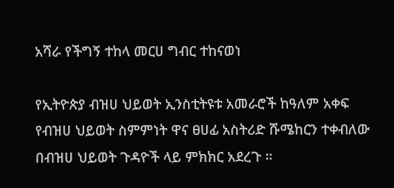አሻራ የችግኝ ተከላ መርሀ ግብር ተከናወነ

የኢትዮጵያ ብዝሀ ህይወት ኢንስቲትዩቱ አመራሮች ከዓለም አቀፍ የብዝሀ ህይወት ስምምነት ዋና ፀሀፊ አስትሪድ ሹሜከርን ተቀብለው በብዝሀ ህይወት ጉዳዮች ላይ ምክክር አደረጉ ።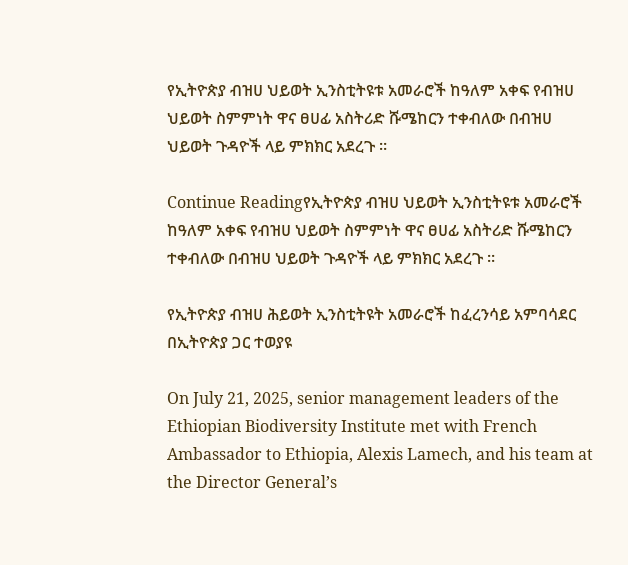የኢትዮጵያ ብዝሀ ህይወት ኢንስቲትዩቱ አመራሮች ከዓለም አቀፍ የብዝሀ ህይወት ስምምነት ዋና ፀሀፊ አስትሪድ ሹሜከርን ተቀብለው በብዝሀ ህይወት ጉዳዮች ላይ ምክክር አደረጉ ።

Continue Readingየኢትዮጵያ ብዝሀ ህይወት ኢንስቲትዩቱ አመራሮች ከዓለም አቀፍ የብዝሀ ህይወት ስምምነት ዋና ፀሀፊ አስትሪድ ሹሜከርን ተቀብለው በብዝሀ ህይወት ጉዳዮች ላይ ምክክር አደረጉ ።

የኢትዮጵያ ብዝሀ ሕይወት ኢንስቲትዩት አመራሮች ከፈረንሳይ አምባሳደር በኢትዮጵያ ጋር ተወያዩ

On July 21, 2025, senior management leaders of the Ethiopian Biodiversity Institute met with French Ambassador to Ethiopia, Alexis Lamech, and his team at the Director General’s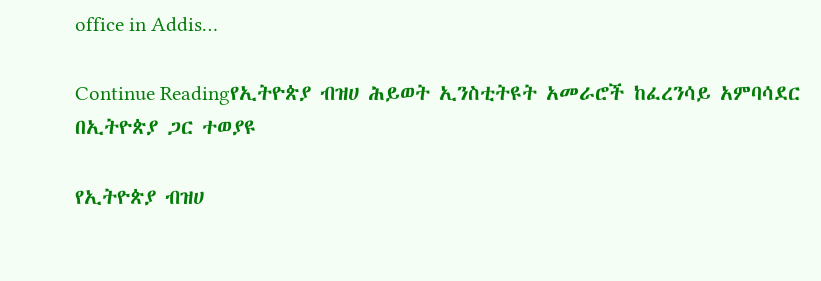office in Addis…

Continue Readingየኢትዮጵያ ብዝሀ ሕይወት ኢንስቲትዩት አመራሮች ከፈረንሳይ አምባሳደር በኢትዮጵያ ጋር ተወያዩ

የኢትዮጵያ ብዝሀ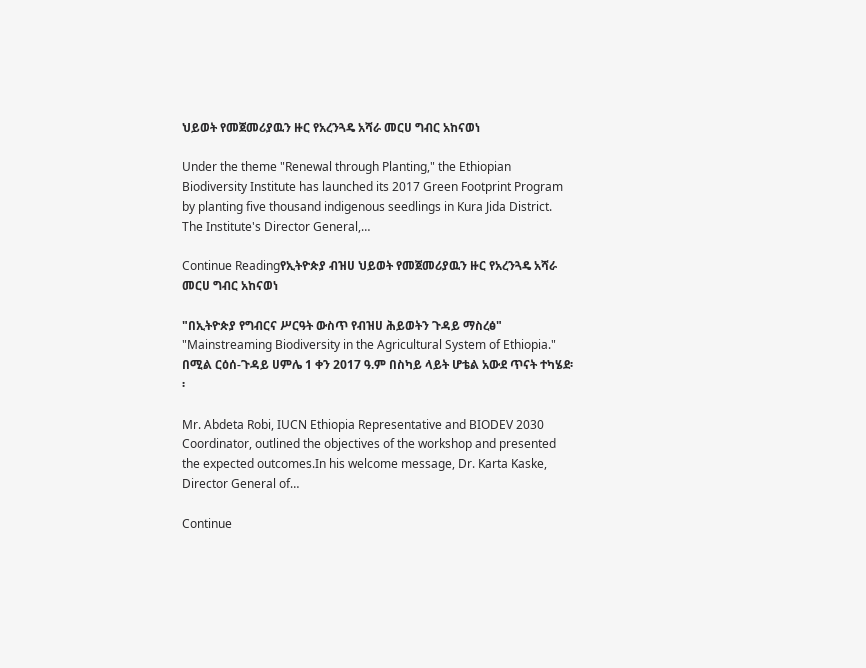ህይወት የመጀመሪያዉን ዙር የአረንጓዴ አሻራ መርሀ ግብር አከናወነ

Under the theme "Renewal through Planting," the Ethiopian Biodiversity Institute has launched its 2017 Green Footprint Program by planting five thousand indigenous seedlings in Kura Jida District. The Institute's Director General,…

Continue Readingየኢትዮጵያ ብዝሀ ህይወት የመጀመሪያዉን ዙር የአረንጓዴ አሻራ መርሀ ግብር አከናወነ

"በኢትዮጵያ የግብርና ሥርዓት ውስጥ የብዝሀ ሕይወትን ጉዳይ ማስረፅ" "Mainstreaming Biodiversity in the Agricultural System of Ethiopia." በሚል ርዕሰ-ጉዳይ ሀምሌ 1 ቀን 2017 ዓ.ም በስካይ ላይት ሆቴል አውደ ጥናት ተካሄደ፡፡

Mr. Abdeta Robi, IUCN Ethiopia Representative and BIODEV 2030 Coordinator, outlined the objectives of the workshop and presented the expected outcomes.In his welcome message, Dr. Karta Kaske, Director General of…

Continue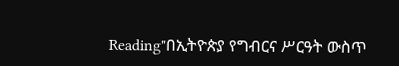Reading"በኢትዮጵያ የግብርና ሥርዓት ውስጥ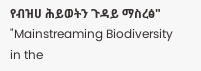የብዝሀ ሕይወትን ጉዳይ ማስረፅ" "Mainstreaming Biodiversity in the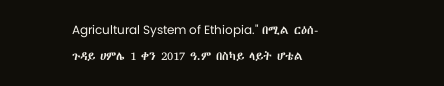Agricultural System of Ethiopia." በሚል ርዕሰ-ጉዳይ ሀምሌ 1 ቀን 2017 ዓ.ም በስካይ ላይት ሆቴል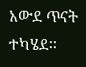አውደ ጥናት ተካሄደ፡፡